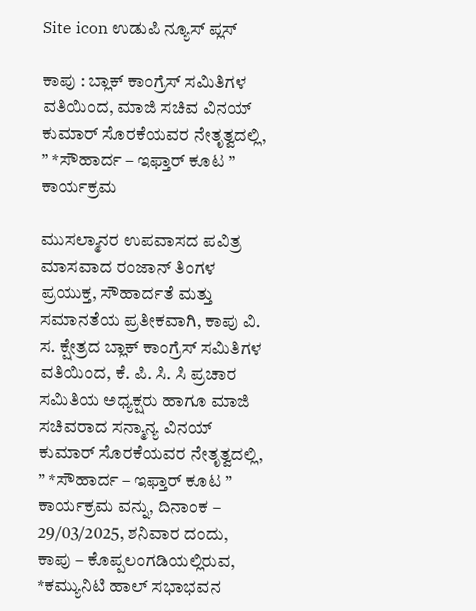Site icon ಉಡುಪಿ ನ್ಯೂಸ್ ಪ್ಲಸ್

ಕಾಪು : ಬ್ಲಾಕ್ ಕಾಂಗ್ರೆಸ್ ಸಮಿತಿಗಳ ವತಿಯಿಂದ, ಮಾಜಿ ಸಚಿವ ವಿನಯ್ ಕುಮಾರ್ ಸೊರಕೆಯವರ ನೇತೃತ್ವದಲ್ಲಿ, ” *ಸೌಹಾರ್ದ – ಇಫ್ತಾರ್ ಕೂಟ ” ಕಾರ್ಯಕ್ರಮ

ಮುಸಲ್ಮಾನರ ಉಪವಾಸದ ಪವಿತ್ರ ಮಾಸವಾದ ರಂಜಾನ್ ತಿಂಗಳ ಪ್ರಯುಕ್ತ, ಸೌಹಾರ್ದತೆ ಮತ್ತು ಸಮಾನತೆಯ ಪ್ರತೀಕವಾಗಿ, ಕಾಪು ವಿ. ಸ. ಕ್ಷೇತ್ರದ ಬ್ಲಾಕ್ ಕಾಂಗ್ರೆಸ್ ಸಮಿತಿಗಳ ವತಿಯಿಂದ, ಕೆ. ಪಿ. ಸಿ. ಸಿ ಪ್ರಚಾರ ಸಮಿತಿಯ ಅಧ್ಯಕ್ಷರು ಹಾಗೂ ಮಾಜಿ ಸಚಿವರಾದ ಸನ್ಮಾನ್ಯ ವಿನಯ್ ಕುಮಾರ್ ಸೊರಕೆಯವರ ನೇತೃತ್ವದಲ್ಲಿ, ” *ಸೌಹಾರ್ದ – ಇಫ್ತಾರ್ ಕೂಟ ” ಕಾರ್ಯಕ್ರಮ ವನ್ನು, ದಿನಾಂಕ – 29/03/2025, ಶನಿವಾರ ದಂದು, ಕಾಪು – ಕೊಪ್ಪಲಂಗಡಿಯಲ್ಲಿರುವ, *ಕಮ್ಯುನಿಟಿ ಹಾಲ್ ಸಭಾಭವನ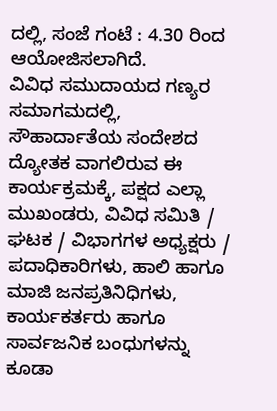ದಲ್ಲಿ, ಸಂಜೆ ಗಂಟೆ : 4.30 ರಿಂದ ಆಯೋಜಿಸಲಾಗಿದೆ.
ವಿವಿಧ ಸಮುದಾಯದ ಗಣ್ಯರ ಸಮಾಗಮದಲ್ಲಿ, ಸೌಹಾರ್ದಾತೆಯ ಸಂದೇಶದ ದ್ಯೋತಕ ವಾಗಲಿರುವ ಈ ಕಾರ್ಯಕ್ರಮಕ್ಕೆ, ಪಕ್ಷದ ಎಲ್ಲಾ ಮುಖಂಡರು, ವಿವಿಧ ಸಮಿತಿ / ಘಟಕ / ವಿಭಾಗಗಳ ಅಧ್ಯಕ್ಷರು / ಪದಾಧಿಕಾರಿಗಳು, ಹಾಲಿ ಹಾಗೂ ಮಾಜಿ ಜನಪ್ರತಿನಿಧಿಗಳು, ಕಾರ್ಯಕರ್ತರು ಹಾಗೂ ಸಾರ್ವಜನಿಕ ಬಂಧುಗಳನ್ನು ಕೂಡಾ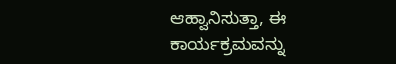ಆಹ್ವಾನಿಸುತ್ತಾ, ಈ ಕಾರ್ಯಕ್ರಮವನ್ನು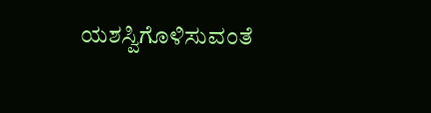ಯಶಸ್ವಿಗೊಳಿಸುವಂತೆ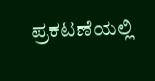ಪ್ರಕಟಣೆಯಲ್ಲಿ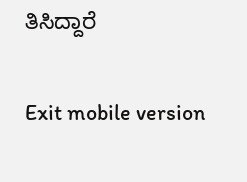ತಿಸಿದ್ದಾರೆ

Exit mobile version